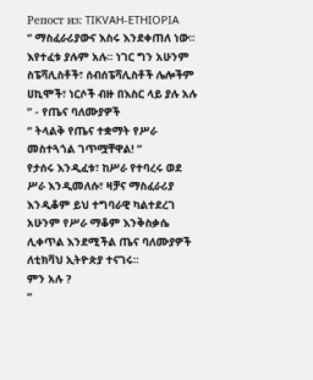Репост из: TIKVAH-ETHIOPIA
“ ማስፈራሪያውና እስሩ እንደቀጠለ ነው፡፡ እየተፈቱ ያሉም አሉ፡፡ ነገር ግን አሁንም ስፔሻሊስቶች፣ ሰብሰፔሻሊስቶች ሌሎችም ሀኪሞች፣ ነርሶች ብዙ በእስር ላይ ያሉ አሉ ” - የጤና ባለሙያዎች
“ ትላልቅ የጤና ተቋማት የሥራ መስተጓጎል ገጥሟቸዋል! ”
የታሰሩ እንዲፈቱ፣ ከሥራ የተባረሩ ወደ ሥራ እንዲመለሱ፣ ዛቻና ማስፈራሪያ እንዲቆም ይህ ተግባራዊ ካልተደረገ አሁንም የሥራ ማቆም እንቅስቃሴ ሊቀጥል እንደሚችል ጤና ባለሙያዎች ለቲክቫህ ኢትዮጵያ ተናገሩ፡፡
ምን አሉ ?
“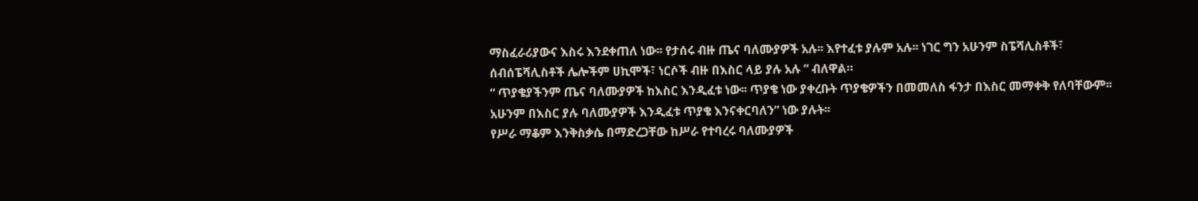ማስፈራሪያውና እስሩ እንደቀጠለ ነው፡፡ የታሰሩ ብዙ ጤና ባለሙያዎች አሉ፡፡ እየተፈቱ ያሉም አሉ፡፡ ነገር ግን አሁንም ስፔሻሊስቶች፣ ሰብሰፔሻሊስቶች ሌሎችም ሀኪሞች፣ ነርሶች ብዙ በእስር ላይ ያሉ አሉ ” ብለዋል።
“ ጥያቄያችንም ጤና ባለሙያዎች ከእስር እንዲፈቱ ነው፡፡ ጥያቄ ነው ያቀረቡት ጥያቄዎችን በመመለስ ፋንታ በእስር መማቀቅ የለባቸውም፡፡ አሁንም በእስር ያሉ ባለሙያዎች እንዲፈቱ ጥያቄ እንናቀርባለን” ነው ያሉት፡፡
የሥራ ማቆም እንቅስቃሴ በማድረጋቸው ከሥራ የተባረሩ ባለሙያዎች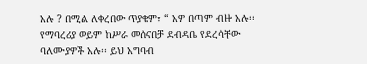አሉ ? በሚል ለቀረበው ጥያቄም፣ “ አዎ በጣም ብዙ አሉ፡፡ የማባረሪያ ወይም ከሥራ መሰናበቻ ደብዳቤ የደረሳቸው ባለሙያዎች አሉ፡፡ ይህ አግባብ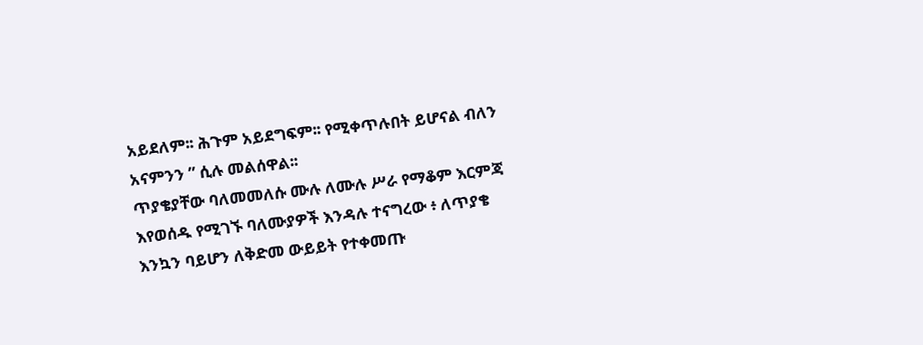አይደለም፡፡ ሕጉም አይደግፍም፡፡ የሚቀጥሉበት ይሆናል ብለን አናምንን ” ሲሉ መልሰዋል፡፡
ጥያቄያቸው ባለመመለሱ ሙሉ ለሙሉ ሥራ የማቆም እርምጃ እየወሰዱ የሚገኙ ባለሙያዎች እንዳሉ ተናግረው ፥ ለጥያቄ እንኳን ባይሆን ለቅድመ ውይይት የተቀመጡ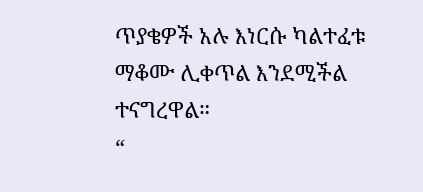ጥያቄዎች አሉ እነርሱ ካልተፈቱ ማቆሙ ሊቀጥል እንደሚችል ተናግረዋል።
“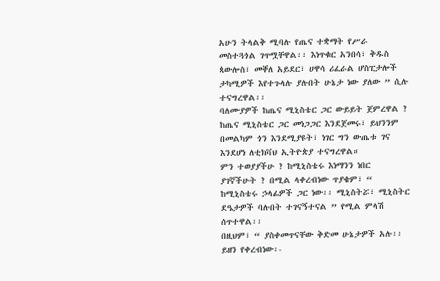አሁን ትላልቅ ሚባሉ የጤና ተቋማት የሥራ መስተጓጎል ገጥሟቸዋል፡፡ እነጥቁር አንበሳ፣ ቅዱስ ጳውሎስ፣ መቐለ አይደር፣ ሀዋሳ ሪፈራል ሆስፒታሎች ታካሚዎች እየተጉላሉ ያሉበት ሁኔታ ነው ያለው ” ሲሉ ተናግረዋል፡፡
ባለሙያዎች ከጤና ሚኒስቴር ጋር ውይይት ጀምረዋል ?
ከጤና ሚኒስቴር ጋር መነጋጋር እንደጀመሩ፣ ይህንንም በመልካም ጎን እንደሚያዩት፣ ነገር ግን ውጤቱ ገና እንደሆነ ለቲክቫህ ኢትዮጵያ ተናግረዋል።
ምን ተወያያችሁ ? ከሚኒስቴሩ እነማንን ነበር ያገኛችሁት ? በሚል ላቀረብነው ጥያቄም፣ “ ከሚኒስቴሩ ኃላፊዎች ጋር ነው፡፡ ሚኒስትሯ፣ ሚኒስትር ደዔታዎች ባሉበት ተገናኝተናል ” የሚል ምላሽ ሰጥተዋል፡፡
በዚህም፣ “ ያስቀመጥናቸው ቅድመ ሁኔታዎች አሉ፡፡ ይዘን የቀረብነው፡-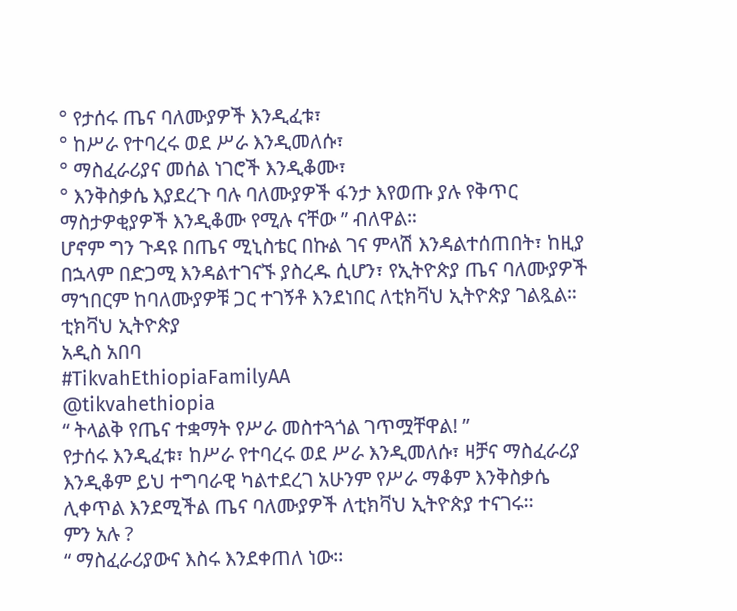° የታሰሩ ጤና ባለሙያዎች እንዲፈቱ፣
° ከሥራ የተባረሩ ወደ ሥራ እንዲመለሱ፣
° ማስፈራሪያና መሰል ነገሮች እንዲቆሙ፣
° እንቅስቃሴ እያደረጉ ባሉ ባለሙያዎች ፋንታ እየወጡ ያሉ የቅጥር ማስታዎቂያዎች እንዲቆሙ የሚሉ ናቸው ” ብለዋል።
ሆኖም ግን ጉዳዩ በጤና ሚኒስቴር በኩል ገና ምላሽ እንዳልተሰጠበት፣ ከዚያ በኋላም በድጋሚ እንዳልተገናኙ ያስረዱ ሲሆን፣ የኢትዮጵያ ጤና ባለሙያዎች ማኀበርም ከባለሙያዎቹ ጋር ተገኝቶ እንደነበር ለቲክቫህ ኢትዮጵያ ገልጿል።
ቲክቫህ ኢትዮጵያ
አዲስ አበባ
#TikvahEthiopiaFamilyAA
@tikvahethiopia
“ ትላልቅ የጤና ተቋማት የሥራ መስተጓጎል ገጥሟቸዋል! ”
የታሰሩ እንዲፈቱ፣ ከሥራ የተባረሩ ወደ ሥራ እንዲመለሱ፣ ዛቻና ማስፈራሪያ እንዲቆም ይህ ተግባራዊ ካልተደረገ አሁንም የሥራ ማቆም እንቅስቃሴ ሊቀጥል እንደሚችል ጤና ባለሙያዎች ለቲክቫህ ኢትዮጵያ ተናገሩ፡፡
ምን አሉ ?
“ ማስፈራሪያውና እስሩ እንደቀጠለ ነው፡፡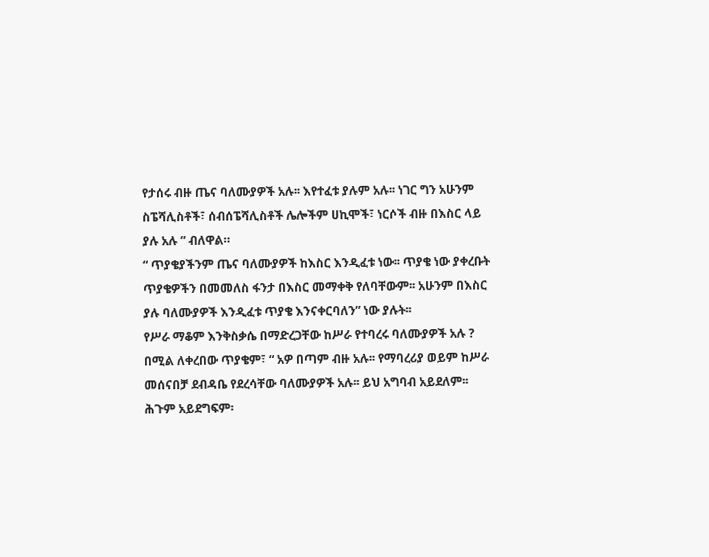የታሰሩ ብዙ ጤና ባለሙያዎች አሉ፡፡ እየተፈቱ ያሉም አሉ፡፡ ነገር ግን አሁንም ስፔሻሊስቶች፣ ሰብሰፔሻሊስቶች ሌሎችም ሀኪሞች፣ ነርሶች ብዙ በእስር ላይ ያሉ አሉ ” ብለዋል።
“ ጥያቄያችንም ጤና ባለሙያዎች ከእስር እንዲፈቱ ነው፡፡ ጥያቄ ነው ያቀረቡት ጥያቄዎችን በመመለስ ፋንታ በእስር መማቀቅ የለባቸውም፡፡ አሁንም በእስር ያሉ ባለሙያዎች እንዲፈቱ ጥያቄ እንናቀርባለን” ነው ያሉት፡፡
የሥራ ማቆም እንቅስቃሴ በማድረጋቸው ከሥራ የተባረሩ ባለሙያዎች አሉ ? በሚል ለቀረበው ጥያቄም፣ “ አዎ በጣም ብዙ አሉ፡፡ የማባረሪያ ወይም ከሥራ መሰናበቻ ደብዳቤ የደረሳቸው ባለሙያዎች አሉ፡፡ ይህ አግባብ አይደለም፡፡ ሕጉም አይደግፍም፡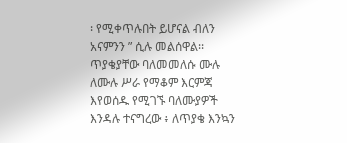፡ የሚቀጥሉበት ይሆናል ብለን አናምንን ” ሲሉ መልሰዋል፡፡
ጥያቄያቸው ባለመመለሱ ሙሉ ለሙሉ ሥራ የማቆም እርምጃ እየወሰዱ የሚገኙ ባለሙያዎች እንዳሉ ተናግረው ፥ ለጥያቄ እንኳን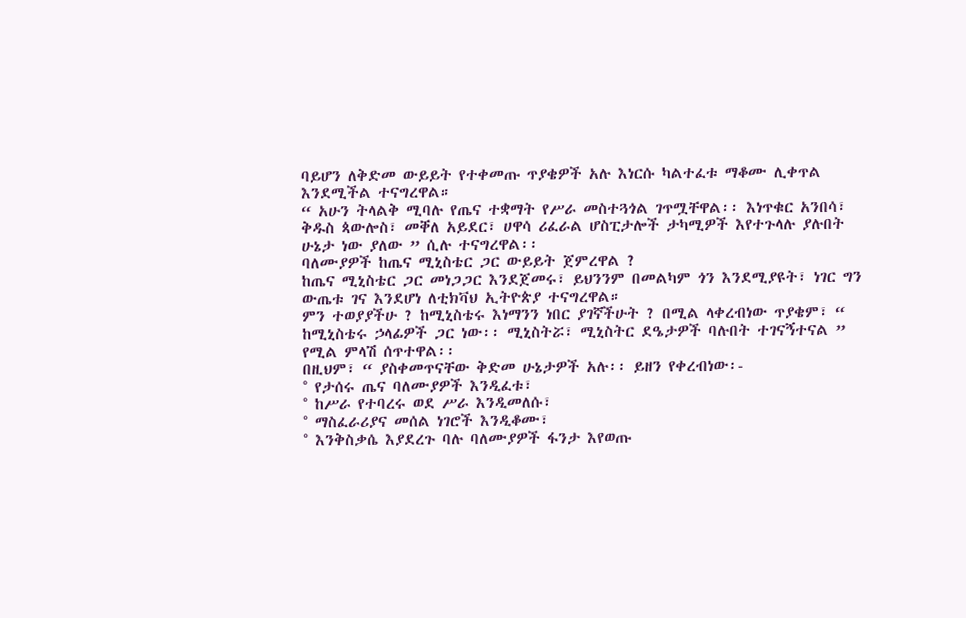ባይሆን ለቅድመ ውይይት የተቀመጡ ጥያቄዎች አሉ እነርሱ ካልተፈቱ ማቆሙ ሊቀጥል እንደሚችል ተናግረዋል።
“ አሁን ትላልቅ ሚባሉ የጤና ተቋማት የሥራ መስተጓጎል ገጥሟቸዋል፡፡ እነጥቁር አንበሳ፣ ቅዱስ ጳውሎስ፣ መቐለ አይደር፣ ሀዋሳ ሪፈራል ሆስፒታሎች ታካሚዎች እየተጉላሉ ያሉበት ሁኔታ ነው ያለው ” ሲሉ ተናግረዋል፡፡
ባለሙያዎች ከጤና ሚኒስቴር ጋር ውይይት ጀምረዋል ?
ከጤና ሚኒስቴር ጋር መነጋጋር እንደጀመሩ፣ ይህንንም በመልካም ጎን እንደሚያዩት፣ ነገር ግን ውጤቱ ገና እንደሆነ ለቲክቫህ ኢትዮጵያ ተናግረዋል።
ምን ተወያያችሁ ? ከሚኒስቴሩ እነማንን ነበር ያገኛችሁት ? በሚል ላቀረብነው ጥያቄም፣ “ ከሚኒስቴሩ ኃላፊዎች ጋር ነው፡፡ ሚኒስትሯ፣ ሚኒስትር ደዔታዎች ባሉበት ተገናኝተናል ” የሚል ምላሽ ሰጥተዋል፡፡
በዚህም፣ “ ያስቀመጥናቸው ቅድመ ሁኔታዎች አሉ፡፡ ይዘን የቀረብነው፡-
° የታሰሩ ጤና ባለሙያዎች እንዲፈቱ፣
° ከሥራ የተባረሩ ወደ ሥራ እንዲመለሱ፣
° ማስፈራሪያና መሰል ነገሮች እንዲቆሙ፣
° እንቅስቃሴ እያደረጉ ባሉ ባለሙያዎች ፋንታ እየወጡ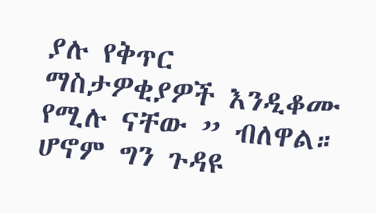ያሉ የቅጥር ማስታዎቂያዎች እንዲቆሙ የሚሉ ናቸው ” ብለዋል።
ሆኖም ግን ጉዳዩ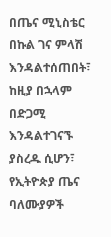በጤና ሚኒስቴር በኩል ገና ምላሽ እንዳልተሰጠበት፣ ከዚያ በኋላም በድጋሚ እንዳልተገናኙ ያስረዱ ሲሆን፣ የኢትዮጵያ ጤና ባለሙያዎች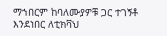ማኀበርም ከባለሙያዎቹ ጋር ተገኝቶ እንደነበር ለቲክቫህ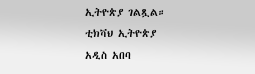ኢትዮጵያ ገልጿል።
ቲክቫህ ኢትዮጵያ
አዲስ አበባ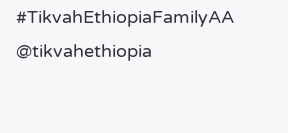#TikvahEthiopiaFamilyAA
@tikvahethiopia